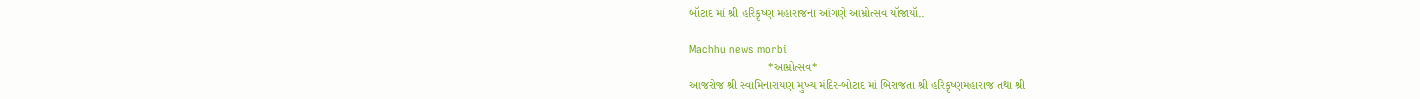બૉટાદ માં શ્રી હરિકૃષ્ણ મહારાજના આંગણે આમ્રોત્સવ યૉજાયૉ..

Machhu news morbi
                        *આમ્રોત્સવ*
આજરોજ શ્રી સ્વામિનારાયણ મુખ્ય મંદિર-બોટાદ માં બિરાજતા શ્રી હરિકૃષ્ણમહારાજ તથા શ્રી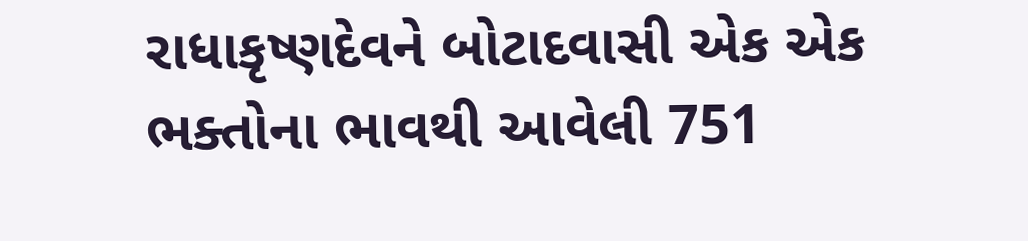રાધાકૃષ્ણદેવને બોટાદવાસી એક એક ભક્તોના ભાવથી આવેલી 751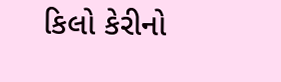કિલો કેરીનો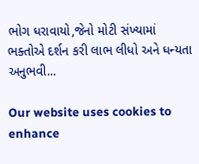ભોગ ધરાવાયો,જેનો મોટી સંખ્યામાં ભક્તોએ દર્શન કરી લાભ લીધો અને ધન્યતા અનુભવી...

Our website uses cookies to enhance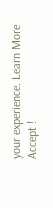your experience. Learn More
Accept !